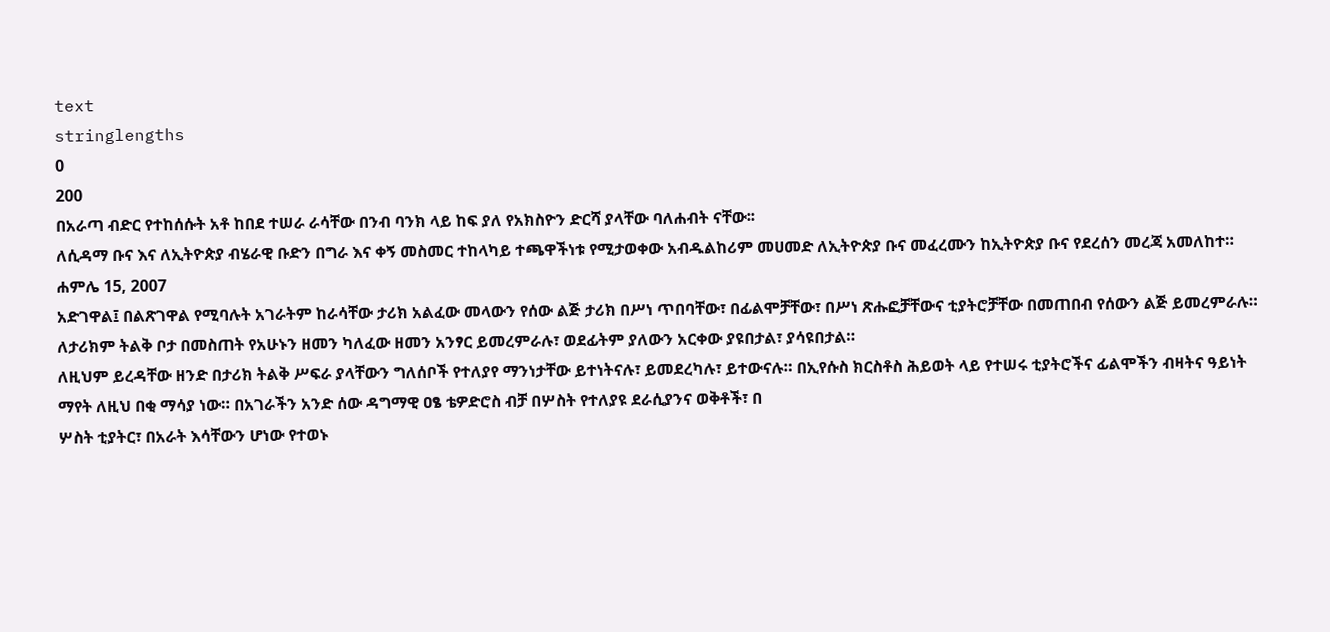text
stringlengths
0
200
በአራጣ ብድር የተከሰሱት አቶ ከበደ ተሠራ ራሳቸው በንብ ባንክ ላይ ከፍ ያለ የአክስዮን ድርሻ ያላቸው ባለሐብት ናቸው፡፡
ለሲዳማ ቡና እና ለኢትዮጵያ ብሄራዊ ቡድን በግራ እና ቀኝ መስመር ተከላካይ ተጫዋችነቱ የሚታወቀው አብዱልከሪም መሀመድ ለኢትዮጵያ ቡና መፈረሙን ከኢትዮጵያ ቡና የደረሰን መረጃ አመለከተ። ሐምሌ 15, 2007
አድገዋል፤ በልጽገዋል የሚባሉት አገራትም ከራሳቸው ታሪክ አልፈው መላውን የሰው ልጅ ታሪክ በሥነ ጥበባቸው፣ በፊልሞቻቸው፣ በሥነ ጽሑፎቻቸውና ቲያትሮቻቸው በመጠበብ የሰውን ልጅ ይመረምራሉ። ለታሪክም ትልቅ ቦታ በመስጠት የአሁኑን ዘመን ካለፈው ዘመን አንፃር ይመረምራሉ፣ ወደፊትም ያለውን አርቀው ያዩበታል፣ ያሳዩበታል።
ለዚህም ይረዳቸው ዘንድ በታሪክ ትልቅ ሥፍራ ያላቸውን ግለሰቦች የተለያየ ማንነታቸው ይተነትናሉ፣ ይመደረካሉ፣ ይተውናሉ። በኢየሱስ ክርስቶስ ሕይወት ላይ የተሠሩ ቲያትሮችና ፊልሞችን ብዛትና ዓይነት ማየት ለዚህ በቂ ማሳያ ነው። በአገራችን አንድ ሰው ዳግማዊ ዐፄ ቴዎድሮስ ብቻ በሦስት የተለያዩ ደራሲያንና ወቅቶች፣ በ
ሦስት ቲያትር፣ በአራት እሳቸውን ሆነው የተወኑ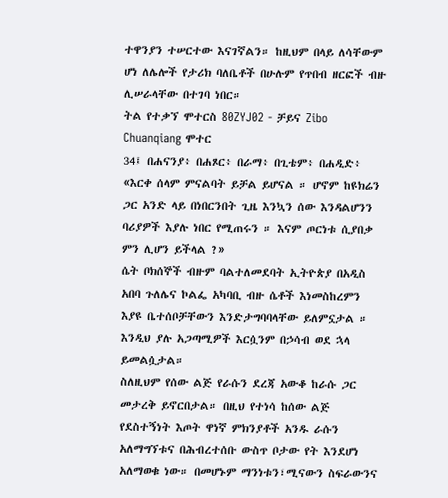ተዋንያን ተሠርተው እናገኛልን። ከዚህም በላይ ለሳቸውም ሆነ ለሌሎች የታሪክ ባለቤቶች በሁሉም የጥበብ ዘርፎች ብዙ ሊሠራላቸው በተገባ ነበር።
ትል የተቃኘ ሞተርስ 80ZYJ02 - ቻይና Zibo Chuanqiang ሞተር
34፤ በሐናንያ፥ በሐጾር፥ በራማ፥ በጊቴም፥ በሐዲድ፥
«እርቀ ሰላም ምናልባት ይቻል ይሆናል ። ሆኖም ከዩክሬን ጋር አንድ ላይ በነበርንበት ጊዜ እንኳን ሰው እንዳልሆንን ባሪያዎች እያሉ ነበር የሚጠሩን ። እናም ጦርነቱ ሲያበቃ ምን ሊሆን ይችላል ?»
ሴት ቦክሰኞች ብዙም ባልተለመደባት ኢትዮጵያ በአዲስ አበባ ጉለሌና ኮልፌ አካባቢ ብዙ ሴቶች እነመስከረምን እያዩ ቤተሰቦቻቸውን እንድታግባባላቸው ይለምኗታል ። እንዲህ ያሉ አጋጣሚዎች እርሷንም በኃሳብ ወደ ኋላ ይመልሷታል።
ስለዚህም የሰው ልጅ የራሱን ደረጃ አውቆ ከራሱ ጋር መታረቅ ይኖርበታል። በዚህ የተነሳ ከሰው ልጅ የደስተኝነት እጦት ዋነኛ ምክንያቶች አንዱ ራሱን አለማግኘቱና በሕብረተሰቡ ውስጥ ቦታው የት እንደሆነ አለማወቁ ነው። በመሆኑም ማንነቱን፣ሚናውን ስፍራውንና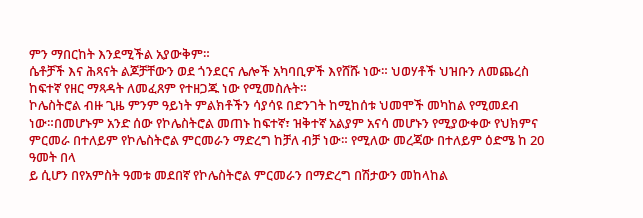ምን ማበርከት እንደሚችል አያውቅም።
ሴቶቻች እና ሕጻናት ልጆቻቸውን ወደ ጎንደርና ሌሎች አካባቢዎች እየሸሹ ነው። ህወሃቶች ህዝቡን ለመጨረስ ከፍተኛ የዘር ማጻዳት ለመፈጸም የተዘጋጁ ነው የሚመስሉት።
ኮሌስትሮል ብዙ ጊዜ ምንም ዓይነት ምልክቶችን ሳያሳዩ በድንገት ከሚከሰቱ ህመሞች መካከል የሚመደብ ነው።በመሆኑም አንድ ሰው የኮሌስትሮል መጠኑ ከፍተኛ፣ ዝቅተኛ አልያም አናሳ መሆኑን የሚያውቀው የህክምና ምርመራ በተለይም የኮሌስትሮል ምርመራን ማድረግ ከቻለ ብቻ ነው። የሚለው መረጃው በተለይም ዕድሜ ከ 20 ዓመት በላ
ይ ሲሆን በየአምስት ዓመቱ መደበኛ የኮሌስትሮል ምርመራን በማድረግ በሽታውን መከላከል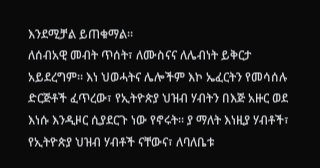እንደሚቻል ይጠቁማል።
ለሰብአዊ መብት ጥሰት፣ ለሙስናና ለሌብነት ይቅርታ አይደረግም፡፡ እነ ህወሓትና ሌሎችም እኮ ኤፈርትን የመሳሰሉ ድርጅቶች ፈጥረው፣ የኢትዮጵያ ህዝብ ሃብትን በእጅ አዙር ወደ እነሱ እንዲዞር ሲያደርጉ ነው የኖሩት፡፡ ያ ማለት እነዚያ ሃብቶች፣ የኢትዮጵያ ህዝብ ሃብቶች ናቸውና፣ ለባለቤቱ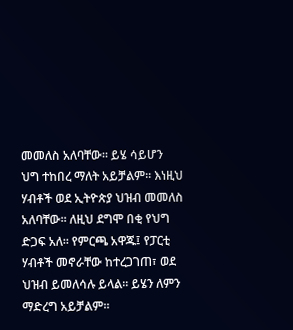መመለስ አለባቸው። ይሄ ሳይሆን
ህግ ተከበረ ማለት አይቻልም፡፡ እነዚህ ሃብቶች ወደ ኢትዮጵያ ህዝብ መመለስ አለባቸው፡፡ ለዚህ ደግሞ በቂ የህግ ድጋፍ አለ፡፡ የምርጫ አዋጁ፤ የፓርቲ ሃብቶች መኖራቸው ከተረጋገጠ፣ ወደ ህዝብ ይመለሳሉ ይላል፡፡ ይሄን ለምን ማድረግ አይቻልም።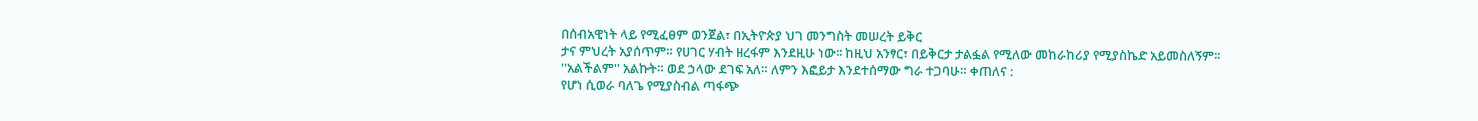በሰብአዊነት ላይ የሚፈፀም ወንጀል፣ በኢትዮጵያ ህገ መንግስት መሠረት ይቅር
ታና ምህረት አያሰጥም። የሀገር ሃብት ዘረፋም እንደዚሁ ነው፡፡ ከዚህ አንፃር፣ በይቅርታ ታልፏል የሚለው መከራከሪያ የሚያስኬድ አይመስለኝም፡፡
''አልችልም'' አልኩት። ወደ ኃላው ደገፍ አለ። ለምን እፎይታ እንደተሰማው ግራ ተጋባሁ። ቀጠለና :
የሆነ ሲወራ ባለጌ የሚያስብል ጣፋጭ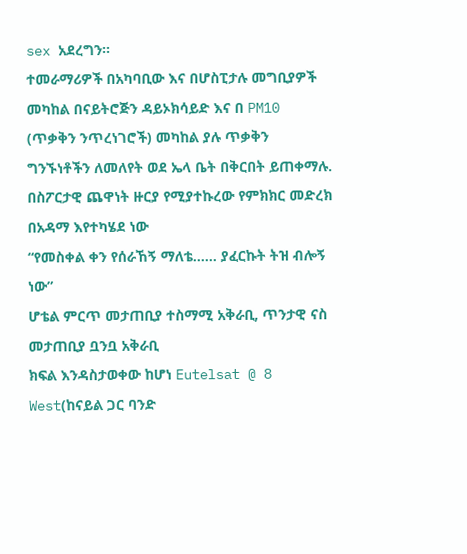sex አደረግን።
ተመራማሪዎች በአካባቢው እና በሆስፒታሉ መግቢያዎች መካከል በናይትሮጅን ዳይኦክሳይድ እና በ PM10 (ጥቃቅን ንጥረነገሮች) መካከል ያሉ ጥቃቅን ግንኙነቶችን ለመለየት ወደ ኤላ ቤት በቅርበት ይጠቀማሉ.
በስፖርታዊ ጨዋነት ዙርያ የሚያተኩረው የምክክር መድረክ በአዳማ እየተካሄደ ነው
“የመስቀል ቀን የሰራኸኝ ማለቴ...... ያፈርኩት ትዝ ብሎኝ ነው”
ሆቴል ምርጥ መታጠቢያ ተስማሚ አቅራቢ, ጥንታዊ ናስ መታጠቢያ ቧንቧ አቅራቢ
ክፍል እንዳስታወቀው ከሆነ Eutelsat @ 8 West(ከናይል ጋር ባንድ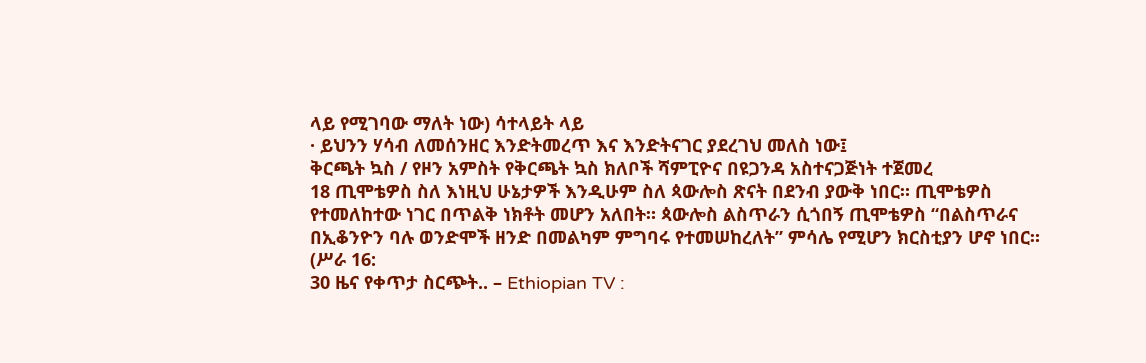ላይ የሚገባው ማለት ነው) ሳተላይት ላይ
· ይህንን ሃሳብ ለመሰንዘር እንድትመረጥ እና እንድትናገር ያደረገህ መለስ ነው፤
ቅርጫት ኳስ / የዞን አምስት የቅርጫት ኳስ ክለቦች ሻምፒዮና በዩጋንዳ አስተናጋጅነት ተጀመረ
18 ጢሞቴዎስ ስለ እነዚህ ሁኔታዎች እንዲሁም ስለ ጳውሎስ ጽናት በደንብ ያውቅ ነበር። ጢሞቴዎስ የተመለከተው ነገር በጥልቅ ነክቶት መሆን አለበት። ጳውሎስ ልስጥራን ሲጎበኝ ጢሞቴዎስ “በልስጥራና በኢቆንዮን ባሉ ወንድሞች ዘንድ በመልካም ምግባሩ የተመሠከረለት” ምሳሌ የሚሆን ክርስቲያን ሆኖ ነበር። (ሥራ 16:
30 ዜና የቀጥታ ስርጭት.. – Ethiopian TV :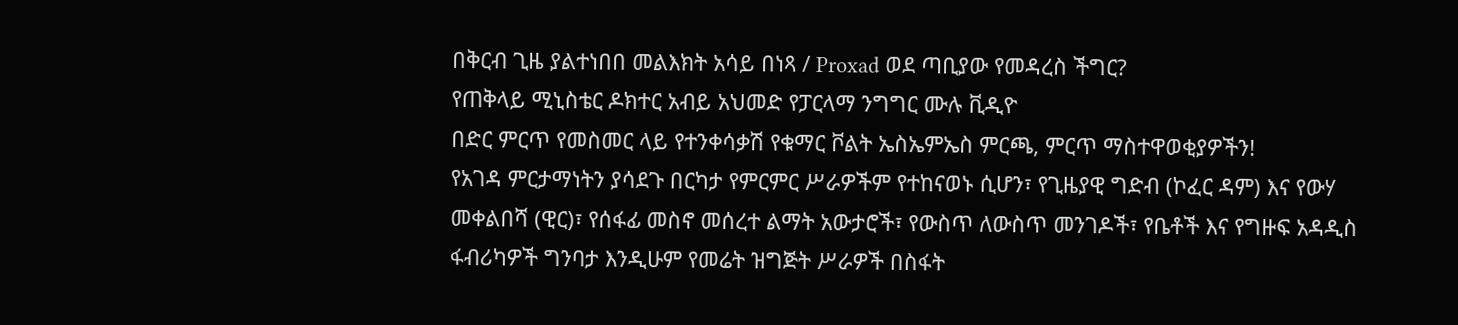በቅርብ ጊዜ ያልተነበበ መልእክት አሳይ በነጻ / Proxad ወደ ጣቢያው የመዳረስ ችግር?
የጠቅላይ ሚኒስቴር ዶክተር አብይ አህመድ የፓርላማ ንግግር ሙሉ ቪዲዮ
በድር ምርጥ የመስመር ላይ የተንቀሳቃሽ የቁማር ቮልት ኤስኤምኤስ ምርጫ, ምርጥ ማስተዋወቂያዎችን!
የአገዳ ምርታማነትን ያሳደጉ በርካታ የምርምር ሥራዎችም የተከናወኑ ሲሆን፣ የጊዜያዊ ግድብ (ኮፈር ዳም) እና የውሃ መቀልበሻ (ዊር)፣ የሰፋፊ መስኖ መሰረተ ልማት አውታሮች፣ የውስጥ ለውስጥ መንገዶች፣ የቤቶች እና የግዙፍ አዳዲስ ፋብሪካዎች ግንባታ እንዲሁም የመሬት ዝግጅት ሥራዎች በስፋት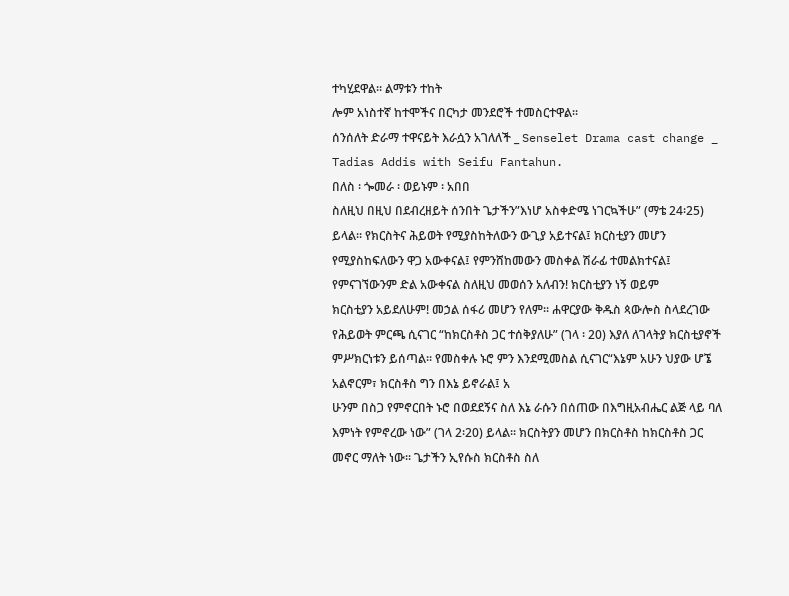ተካሂደዋል፡፡ ልማቱን ተከት
ሎም አነስተኛ ከተሞችና በርካታ መንደሮች ተመስርተዋል፡፡
ሰንሰለት ድራማ ተዋናይት እራሷን አገለለች _ Senselet Drama cast change _ Tadias Addis with Seifu Fantahun.
በለስ ፡ ጐመራ ፡ ወይኑም ፡ አበበ
ስለዚህ በዚህ በደብረዘይት ሰንበት ጌታችን”እነሆ አስቀድሜ ነገርኳችሁ” (ማቴ 24፡25) ይላል፡፡ የክርስትና ሕይወት የሚያስከትለውን ውጊያ አይተናል፤ ክርስቲያን መሆን የሚያስከፍለውን ዋጋ አውቀናል፤ የምንሸከመውን መስቀል ሽራፊ ተመልክተናል፤ የምናገኘውንም ድል አውቀናል ስለዚህ መወሰን አለብን! ክርስቲያን ነኝ ወይም
ክርስቲያን አይደለሁም! መኃል ሰፋሪ መሆን የለም፡፡ ሐዋርያው ቅዱስ ጳውሎስ ስላደረገው የሕይወት ምርጫ ሲናገር “ከክርስቶስ ጋር ተሰቅያለሁ” (ገላ ፡ 20) እያለ ለገላትያ ክርስቲያኖች ምሥክርነቱን ይሰጣል፡፡ የመስቀሉ ኑሮ ምን እንደሚመስል ሲናገር“እኔም አሁን ህያው ሆኜ አልኖርም፣ ክርስቶስ ግን በእኔ ይኖራል፤ አ
ሁንም በስጋ የምኖርበት ኑሮ በወደደኝና ስለ እኔ ራሱን በሰጠው በእግዚአብሔር ልጅ ላይ ባለ እምነት የምኖረው ነው” (ገላ 2፡20) ይላል፡፡ ክርስትያን መሆን በክርስቶስ ከክርስቶስ ጋር መኖር ማለት ነው፡፡ ጌታችን ኢየሱስ ክርስቶስ ስለ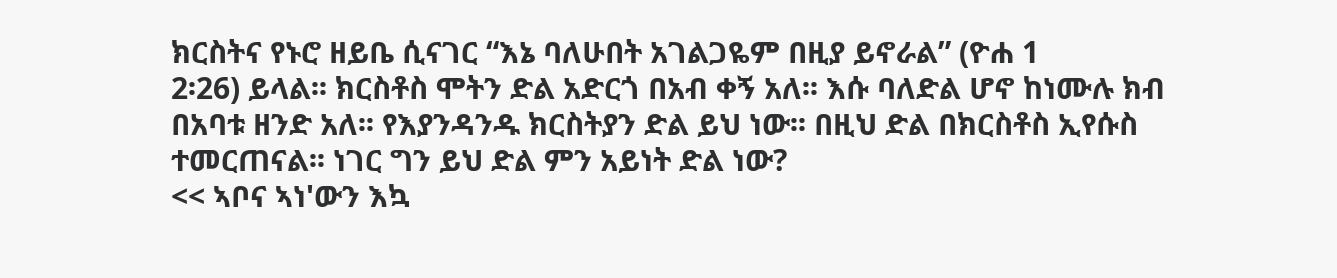ክርስትና የኑሮ ዘይቤ ሲናገር “እኔ ባለሁበት አገልጋዬም በዚያ ይኖራል” (ዮሐ 1
2፡26) ይላል፡፡ ክርስቶስ ሞትን ድል አድርጎ በአብ ቀኝ አለ፡፡ እሱ ባለድል ሆኖ ከነሙሉ ክብ በአባቱ ዘንድ አለ፡፡ የእያንዳንዱ ክርስትያን ድል ይህ ነው፡፡ በዚህ ድል በክርስቶስ ኢየሱስ ተመርጠናል፡፡ ነገር ግን ይህ ድል ምን አይነት ድል ነው?
<< ኣቦና ኣነ'ውን እኳ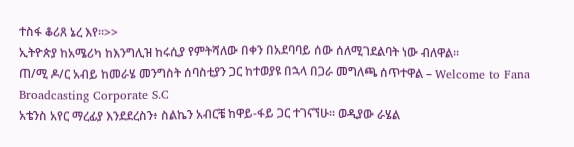ተስፋ ቆሪጸ ኔረ እየ።>>
ኢትዮጵያ ከአሜሪካ ከእንግሊዝ ከሩሲያ የምትሻለው በቀን በአደባባይ ሰው ሰለሚገደልባት ነው ብለዋል።
ጠ/ሚ ዶ/ር አብይ ከመራሄ መንግስት ሰባስቲያን ጋር ከተወያዩ በኋላ በጋራ መግለጫ ሰጥተዋል – Welcome to Fana Broadcasting Corporate S.C
አቴንስ አየር ማረፊያ እንደደረስን፥ ስልኬን አብርቼ ከዋይ-ፋይ ጋር ተገናኘሁ። ወዲያው ራሄል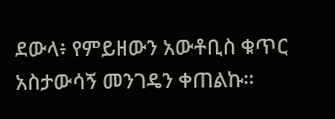ደውላ፥ የምይዘውን አውቶቢስ ቁጥር አስታውሳኝ መንገዴን ቀጠልኩ።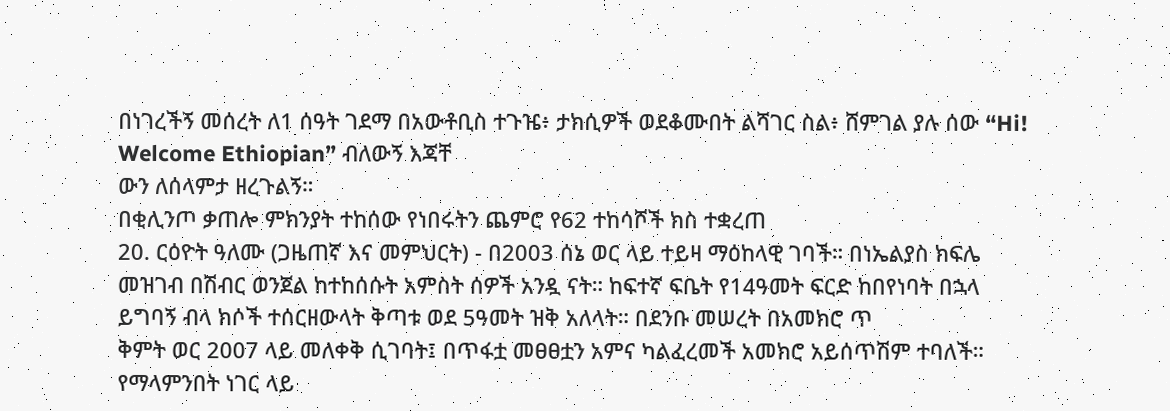በነገረችኝ መሰረት ለ1 ሰዓት ገደማ በአውቶቢስ ተጉዤ፥ ታክሲዎች ወደቆሙበት ልሻገር ስል፥ ሸምገል ያሉ ሰው “Hi! Welcome Ethiopian” ብለውኝ እጃቸ
ውን ለሰላምታ ዘረጉልኝ።
በቂሊንጦ ቃጠሎ ምክንያት ተከሰው የነበሩትን ጨምሮ የ62 ተከሳሾች ክስ ተቋረጠ
20. ርዕዮት ዓለሙ (ጋዜጠኛ እና መምህርት) - በ2003 ሰኔ ወር ላይ ተይዛ ማዕከላዊ ገባች። በነኤልያስ ክፍሌ መዝገብ በሽብር ወንጀል ከተከሰሱት አምስት ሰዎች አንዷ ናት። ከፍተኛ ፍቤት የ14ዓመት ፍርድ ከበየነባት በኋላ ይግባኝ ብላ ክሶች ተሰርዘውላት ቅጣቱ ወደ 5ዓመት ዝቅ አለላት። በደንቡ መሠረት በአመክሮ ጥ
ቅምት ወር 2007 ላይ መለቀቅ ሲገባት፤ በጥፋቷ መፀፀቷን አምና ካልፈረመች አመክሮ አይሰጥሽም ተባለች። የማላምንበት ነገር ላይ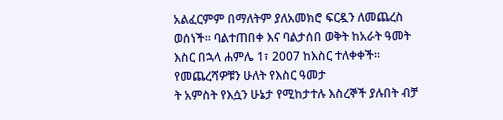አልፈርምም በማለትም ያለአመክሮ ፍርዷን ለመጨረስ ወሰነች። ባልተጠበቀ እና ባልታሰበ ወቅት ከአራት ዓመት እስር በኋላ ሐምሌ 1፣ 2007 ከእስር ተለቀቀች። የመጨረሻዎቹን ሁለት የእስር ዓመታ
ት አምስት የእሷን ሁኔታ የሚከታተሉ እስረኞች ያሉበት ብቻ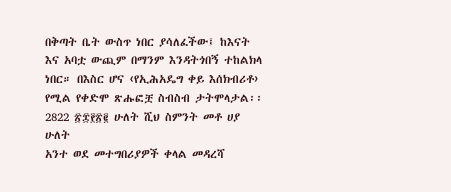በቅጣት ቤት ውስጥ ነበር ያሳለፈችው፤ ከእናት እና አባቷ ውጪም በማንም እንዳትጎበኝ ተከልክላ ነበር። በእስር ሆና ‹የኢሕአዴግ ቀይ እሰክብሪቶ› የሚል የቀድሞ ጽሑፎቿ ስብስብ ታትሞላታል፡፡
2822 ፳፰፻፳፪ ሁለት ሺህ ስምንት መቶ ሀያ ሁለት
አንተ ወደ መተግበሪያዎች ቀላል መዳረሻ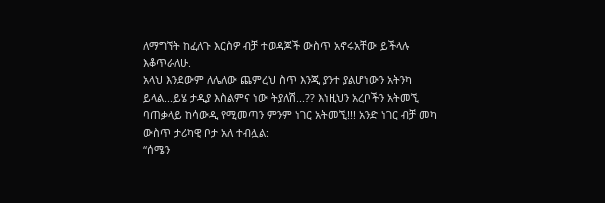ለማግኘት ከፈለጉ እርስዎ ብቻ ተወዳጆች ውስጥ አኖሩአቸው ይችላሉ እቆጥራለሁ.
አላህ እንደውም ለሌለው ጨምረህ ስጥ እንጂ ያንተ ያልሆነውን አትንካ ይላል...ይሄ ታዲያ እስልምና ነው ትያለሽ...?? እነዚህን አረቦችን አትመኚ ባጠቃላይ ከሳውዲ የሚመጣን ምንም ነገር አትመኚ!!! አንድ ነገር ብቻ መካ ውስጥ ታሪካዊ ቦታ አለ ተብሏል:
“ሰሜን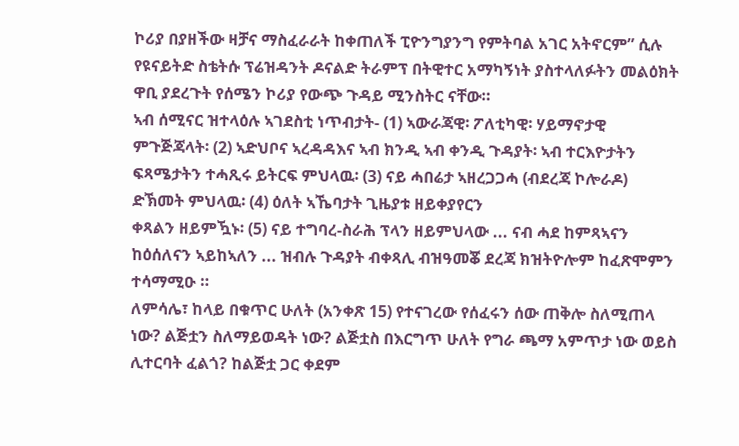ኮሪያ በያዘችው ዛቻና ማስፈራራት ከቀጠለች ፒዮንግያንግ የምትባል አገር አትኖርም” ሲሉ የዩናይትድ ስቴትሱ ፕሬዝዳንት ዶናልድ ትራምፕ በትዊተር አማካኝነት ያስተላለፉትን መልዕክት ዋቢ ያደረጉት የሰሜን ኮሪያ የውጭ ጉዳይ ሚንስትር ናቸው።
ኣብ ሰሚናር ዝተላዕሉ ኣገደስቲ ነጥብታት- (1) ኣውራጃዊ፡ ፖለቲካዊ፡ ሃይማኖታዊ ምጉጅጃላት፡ (2) ኣድህቦና ኣረዳዳእና ኣብ ክንዲ ኣብ ቀንዲ ጉዳያት፡ ኣብ ተርእዮታትን ፍጻሜታትን ተሓጺሩ ይትርፍ ምህላዉ፡ (3) ናይ ሓበሬታ ኣዘረጋጋሓ (ብደረጃ ኮሎራዶ) ድኽመት ምህላዉ፡ (4) ዕለት ኣኼባታት ጊዜያቱ ዘይቀያየርን
ቀጻልን ዘይምዃኑ፡ (5) ናይ ተግባረ-ስራሕ ፕላን ዘይምህላው ... ናብ ሓደ ከምጻኣናን ከዕሰለናን ኣይከኣለን ... ዝብሉ ጉዳያት ብቀጻሊ ብዝዓመቖ ደረጃ ክዝትዮሎም ከፈጽሞምን ተሳማሚዑ ።
ለምሳሌ፣ ከላይ በቁጥር ሁለት (አንቀጽ 15) የተናገረው የሰፈሩን ሰው ጠቅሎ ስለሚጠላ ነው? ልጅቷን ስለማይወዳት ነው? ልጅቷስ በእርግጥ ሁለት የግራ ጫማ አምጥታ ነው ወይስ ሊተርባት ፈልጎ? ከልጅቷ ጋር ቀደም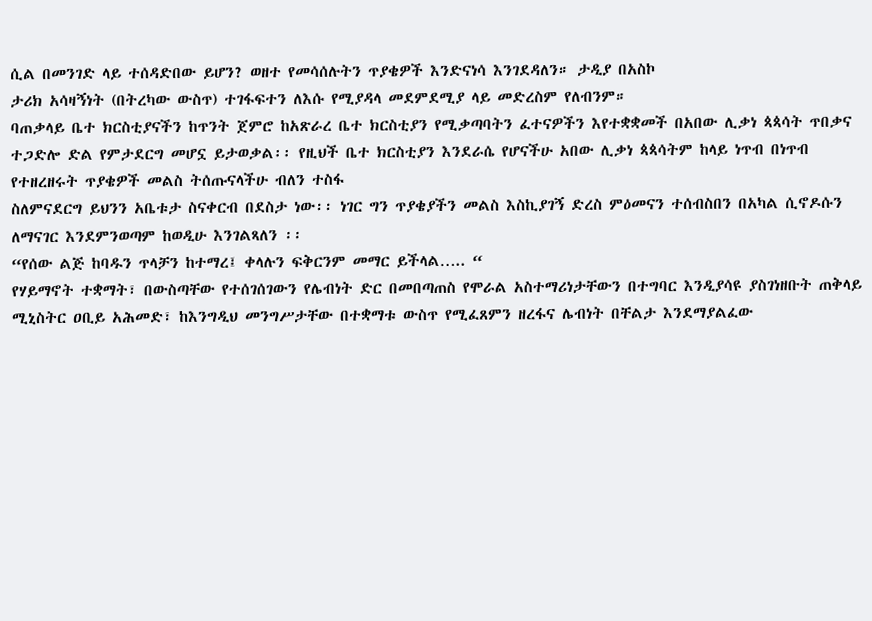ሲል በመንገድ ላይ ተሰዳድበው ይሆን? ወዘተ የመሳሰሉትን ጥያቄዎች እንድናነሳ እንገደዳለን። ታዲያ በአስኮ
ታሪክ አሳዛኝነት (በትረካው ውስጥ) ተገፋፍተን ለእሱ የሚያዳላ መደምደሚያ ላይ መድረስም የለብንም።
ባጠቃላይ ቤተ ክርስቲያናችን ከጥንት ጀምሮ ከአጽራረ ቤተ ክርስቲያን የሚቃጣባትን ፈተናዎችን እየተቋቋመች በአበው ሊቃነ ጳጳሳት ጥበቃና ተጋድሎ ድል የምታደርግ መሆኗ ይታወቃል፡፡ የዚህች ቤተ ክርስቲያን እንደራሴ የሆናችሁ አበው ሊቃነ ጳጳሳትም ከላይ ነጥብ በነጥብ የተዘረዘሩት ጥያቄዎች መልስ ትሰጡናላችሁ ብለን ተስፋ
ስለምናደርግ ይህንን አቤቱታ ስናቀርብ በደስታ ነው፡፡ ነገር ግን ጥያቄያችን መልስ እስኪያገኝ ድረስ ምዕመናን ተሰብስበን በአካል ሲኖዶሱን ለማናገር እንደምንወጣም ከወዲሁ እንገልጻለን ፡፡
“የሰው ልጅ ከባዱን ጥላቻን ከተማረ፤ ቀላሉን ፍቅርንም መማር ይችላል….. “
የሃይማኖት ተቋማት፣ በውስጣቸው የተሰገሰገውን የሌብነት ድር በመበጣጠስ የሞራል አስተማሪነታቸውን በተግባር እንዲያሳዩ ያስገነዘቡት ጠቅላይ ሚኒስትር ዐቢይ አሕመድ፣ ከእንግዲህ መንግሥታቸው በተቋማቱ ውስጥ የሚፈጸምን ዘረፋና ሌብነት በቸልታ እንደማያልፈው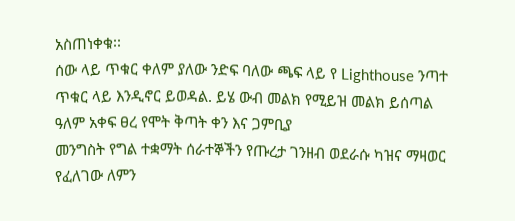አስጠነቀቁ፡፡
ሰው ላይ ጥቁር ቀለም ያለው ንድፍ ባለው ጫፍ ላይ የ Lighthouse ንጣተ ጥቁር ላይ እንዲኖር ይወዳል. ይሄ ውብ መልክ የሚይዝ መልክ ይሰጣል
ዓለም አቀፍ ፀረ የሞት ቅጣት ቀን እና ጋምቢያ
መንግስት የግል ተቋማት ሰራተኞችን የጡረታ ገንዘብ ወደራሱ ካዝና ማዛወር የፈለገው ለምን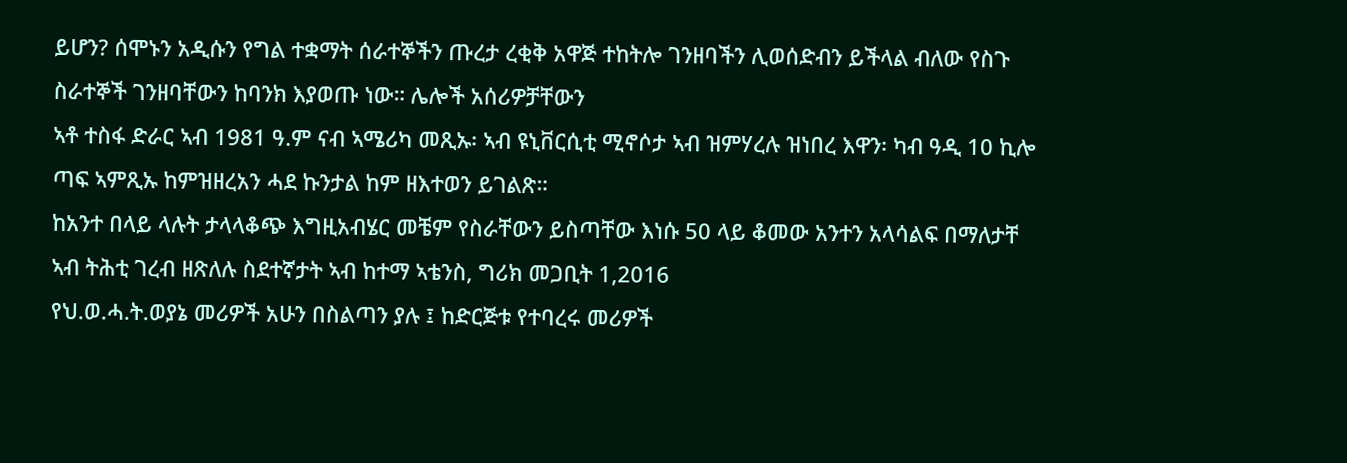ይሆን? ሰሞኑን አዲሱን የግል ተቋማት ሰራተኞችን ጡረታ ረቂቅ አዋጅ ተከትሎ ገንዘባችን ሊወሰድብን ይችላል ብለው የስጉ ስራተኞች ገንዘባቸውን ከባንክ እያወጡ ነው። ሌሎች አሰሪዎቻቸውን
ኣቶ ተስፋ ድራር ኣብ 1981 ዓ.ም ናብ ኣሜሪካ መጺኡ፡ ኣብ ዩኒቨርሲቲ ሚኖሶታ ኣብ ዝምሃረሉ ዝነበረ እዋን፡ ካብ ዓዲ 10 ኪሎ ጣፍ ኣምጺኡ ከምዝዘረአን ሓደ ኩንታል ከም ዘእተወን ይገልጽ።
ከአንተ በላይ ላሉት ታላላቆጭ እግዚአብሄር መቼም የስራቸውን ይስጣቸው እነሱ 50 ላይ ቆመው አንተን አላሳልፍ በማለታቸ
ኣብ ትሕቲ ገረብ ዘጽለሉ ስደተኛታት ኣብ ከተማ ኣቴንስ, ግሪክ መጋቢት 1,2016
የህ.ወ.ሓ.ት.ወያኔ መሪዎች አሁን በስልጣን ያሉ ፤ ከድርጅቱ የተባረሩ መሪዎች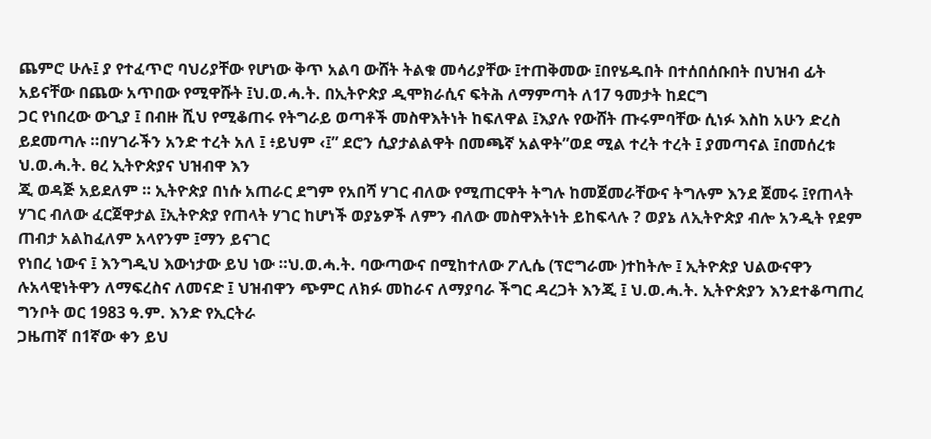ጨምሮ ሁሉ፤ ያ የተፈጥሮ ባህሪያቸው የሆነው ቅጥ አልባ ውሸት ትልቁ መሳሪያቸው ፤ተጠቅመው ፤በየሄዱበት በተሰበሰቡበት በህዝብ ፊት አይናቸው በጨው አጥበው የሚዋሹት ፤ህ.ወ.ሓ.ት. በኢትዮጵያ ዲሞክራሲና ፍትሕ ለማምጣት ለ17 ዓመታት ከደርግ
ጋር የነበረው ውጊያ ፤ በብዙ ሺህ የሚቆጠሩ የትግራይ ወጣቶች መስዋእትነት ከፍለዋል ፤እያሉ የውሸት ጡሩምባቸው ሲነፉ እስከ አሁን ድረስ ይደመጣሉ ።በሃገራችን አንድ ተረት አለ ፤ ፥ይህም ‹፤” ደሮን ሲያታልልዋት በመጫኛ አልዋት”ወደ ሚል ተረት ተረት ፤ ያመጣናል ፤በመሰረቱ ህ.ወ.ሓ.ት. ፀረ ኢትዮጵያና ህዝብዋ እን
ጂ ወዳጅ አይደለም ። ኢትዮጵያ በነሱ አጠራር ደግም የአበሻ ሃገር ብለው የሚጠርዋት ትግሉ ከመጀመራቸውና ትግሉም እንደ ጀመሩ ፤የጠላት ሃገር ብለው ፈርጀዋታል ፤ኢትዮጵያ የጠላት ሃገር ከሆነች ወያኔዎች ለምን ብለው መስዋእትነት ይከፍላሉ ? ወያኔ ለኢትዮጵያ ብሎ አንዲት የደም ጠብታ አልከፈለም አላየንም ፤ማን ይናገር
የነበረ ነውና ፤ እንግዲህ እውነታው ይህ ነው ።ህ.ወ.ሓ.ት. ባውጣውና በሚከተለው ፖሊሴ (ፕሮግራሙ )ተከትሎ ፤ ኢትዮጵያ ህልውናዋን ሉአላዊነትዋን ለማፍረስና ለመናድ ፤ ህዝብዋን ጭምር ለክፉ መከራና ለማያባራ ችግር ዳረጋት እንጂ ፤ ህ.ወ.ሓ.ት. ኢትዮጵያን እንደተቆጣጠረ ግንቦት ወር 1983 ዓ.ም. እንድ የኢርትራ
ጋዜጠኛ በ1ኛው ቀን ይህ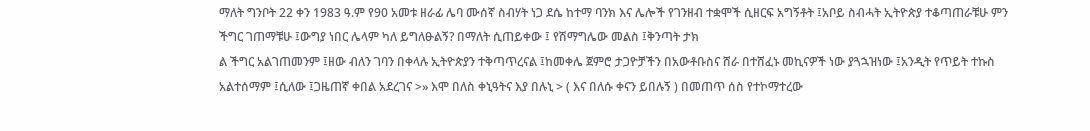ማለት ግንቦት 22 ቀን 1983 ዓ.ም የ90 አመቱ ዘራፊ ሌባ ሙሰኛ ስብሃት ነጋ ደሴ ከተማ ባንክ እና ሌሎች የገንዘብ ተቋሞች ሲዘርፍ አግኝቶት ፤አቦይ ስብሓት ኢትዮጵያ ተቆጣጠራቹሁ ምን ችግር ገጠማቹሁ ፤ውግያ ነበር ሌላም ካለ ይግለፁልኝ? በማለት ሲጠይቀው ፤ የሽማግሌው መልስ ፤ቅንጣት ታክ
ል ችግር አልገጠመንም ፤ዘው ብለን ገባን በቀላሉ ኢትዮጵያን ተቅጣጥረናል ፤ከመቀሌ ጀምሮ ታጋዮቻችን በአውቶቡስና ሸራ በተሸፈኑ መኪናዎች ነው ያጓኋዝነው ፤አንዲት የጥይት ተኩስ አልተሰማም ፤ሲለው ፤ጋዜጠኛ ቀበል አደረገና >» እሞ በለስ ቀኒዓትና እያ በሉኒ > ( እና በለሱ ቀናን ይበሉኝ ) በመጠጥ ሰስ የተኮማተረው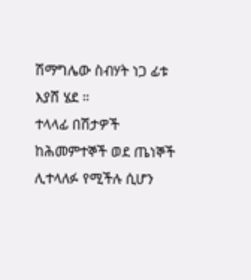ሽማግሌው ስብሃት ነጋ ፊቱ እያሸ ሄደ ።
ተላላፊ በሽታዎች ከሕመምተኞች ወደ ጤነኞች ሊተላለፉ የሚችሉ ሲሆን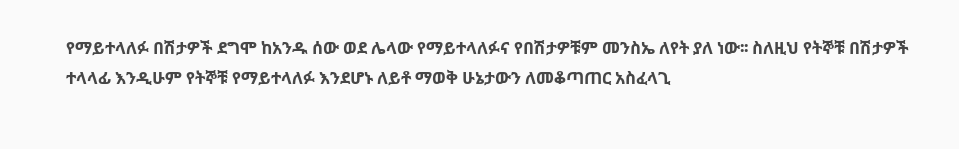የማይተላለፉ በሽታዎች ደግሞ ከአንዱ ሰው ወደ ሌላው የማይተላለፉና የበሽታዎቹም መንስኤ ለየት ያለ ነው፡፡ ስለዚህ የትኞቹ በሽታዎች ተላላፊ እንዲሁም የትኞቹ የማይተላለፉ እንደሆኑ ለይቶ ማወቅ ሁኔታውን ለመቆጣጠር አስፈላጊ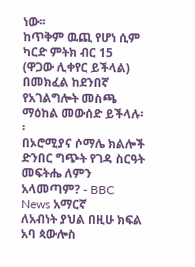ነው፡፡
ከጥቅም ዉጪ የሆነ ሲም ካርድ ምትክ ብር 15 (ዋጋው ሊቀየር ይችላል) በመክፈል ከደንበኛ የአገልግሎት መስጫ ማዕከል መውሰድ ይችላሉ፡፡
በኦሮሚያና ሶማሌ ክልሎች ድንበር ግጭት የገዳ ስርዓት መፍትሔ ለምን አላመጣም? - BBC News አማርኛ
ለአብነት ያህል በዚሁ ክፍል አባ ጳውሎስ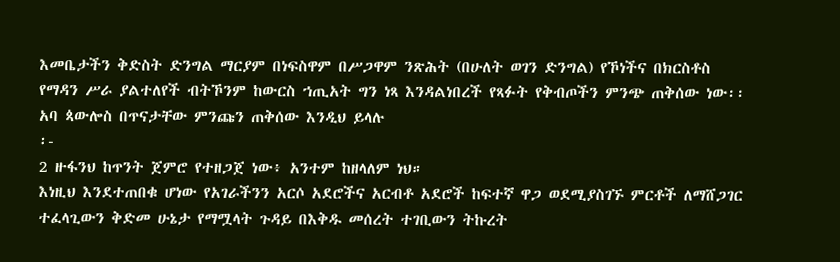እመቤታችን ቅድስት ድንግል ማርያም በነፍስዋም በሥጋዋም ንጽሕት (በሁለት ወገን ድንግል) የኾነችና በክርስቶስ የማዳን ሥራ ያልተለየች ብትኾንም ከውርስ ኀጢአት ግን ነጻ እንዳልነበረች የጻፉት የቅብጦችን ምንጭ ጠቅሰው ነው፡፡ አባ ጳውሎስ በጥናታቸው ምንጩን ጠቅሰው እንዲህ ይላሉ
፡-
2 ዙፋንህ ከጥንት ጀምሮ የተዘጋጀ ነው፥ አንተም ከዘላለም ነህ።
እነዚህ እንደተጠበቁ ሆነው የአገራችንን አርሶ አደሮችና አርብቶ አደሮች ከፍተኛ ዋጋ ወደሚያስገኙ ምርቶች ለማሸጋገር ተፈላጊውን ቅድመ ሁኔታ የማሟላት ጉዳይ በእቅዱ መሰረት ተገቢውን ትኩረት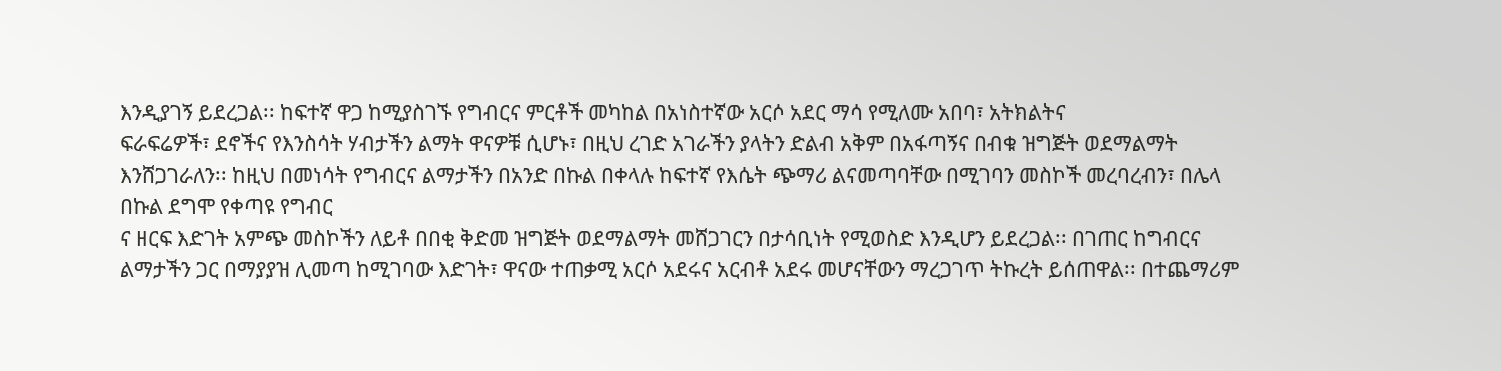እንዲያገኝ ይደረጋል፡፡ ከፍተኛ ዋጋ ከሚያስገኙ የግብርና ምርቶች መካከል በአነስተኛው አርሶ አደር ማሳ የሚለሙ አበባ፣ አትክልትና
ፍራፍሬዎች፣ ደኖችና የእንስሳት ሃብታችን ልማት ዋናዎቹ ሲሆኑ፣ በዚህ ረገድ አገራችን ያላትን ድልብ አቅም በአፋጣኝና በብቁ ዝግጅት ወደማልማት እንሸጋገራለን፡፡ ከዚህ በመነሳት የግብርና ልማታችን በአንድ በኩል በቀላሉ ከፍተኛ የእሴት ጭማሪ ልናመጣባቸው በሚገባን መስኮች መረባረብን፣ በሌላ በኩል ደግሞ የቀጣዩ የግብር
ና ዘርፍ እድገት አምጭ መስኮችን ለይቶ በበቂ ቅድመ ዝግጅት ወደማልማት መሸጋገርን በታሳቢነት የሚወስድ እንዲሆን ይደረጋል፡፡ በገጠር ከግብርና ልማታችን ጋር በማያያዝ ሊመጣ ከሚገባው እድገት፣ ዋናው ተጠቃሚ አርሶ አደሩና አርብቶ አደሩ መሆናቸውን ማረጋገጥ ትኩረት ይሰጠዋል፡፡ በተጨማሪም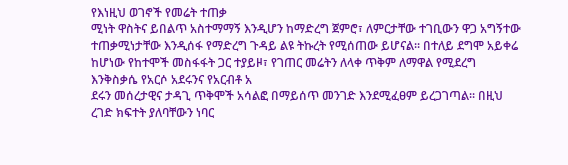የእነዚህ ወገኖች የመሬት ተጠቃ
ሚነት ዋስትና ይበልጥ አስተማማኝ እንዲሆን ከማድረግ ጀምሮ፣ ለምርታቸው ተገቢውን ዋጋ አግኝተው ተጠቃሚነታቸው እንዲሰፋ የማድረግ ጉዳይ ልዩ ትኩረት የሚሰጠው ይሆናል፡፡ በተለይ ደግሞ አይቀሬ ከሆነው የከተሞች መስፋፋት ጋር ተያይዞ፣ የገጠር መሬትን ለላቀ ጥቅም ለማዋል የሚደረግ እንቅስቃሴ የአርሶ አደሩንና የአርብቶ አ
ደሩን መሰረታዊና ታዳጊ ጥቅሞች አሳልፎ በማይሰጥ መንገድ እንደሚፈፀም ይረጋገጣል፡፡ በዚህ ረገድ ክፍተት ያለባቸውን ነባር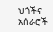ህጎችና አሰራሮች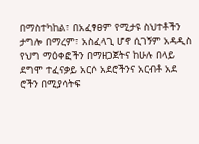በማስተካከል፣ በአፈፃፀም የሚታዩ ስህተቶችን ታግሎ በማረም፣ አስፈላጊ ሆኖ ሲገኝም አዳዲስ የህግ ማዕቀፎችን በማዘጋጀትና ከሁሉ በላይ ደግሞ ተፈናቃይ አርሶ አደሮችንና አርብቶ አደ
ሮችን በሚያሳትፍ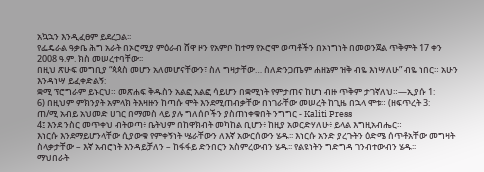አኳኋን እንዲፈፀም ይደረጋል፡፡
የፌዴራል ዓቃቤ ሕግ አራት በኦሮሚያ ምዕራብ ሸዋ ዞን የአምቦ ከተማ የኦሮሞ ወጣቶችን በኦነግነት በመወንጀል ጥቅምት 17 ቀን 2008 ዓ.ም. ክስ መሠረተባቸው፡፡
በዚህ ጽሁፍ መግቢያ “ጳጳስ መሆን አለመሆናቸውን፣ ስለ ግዛታቸው… ስለድንጋጤም ሐዘኔም ዝቅ ብዬ እነሣለሁ” ብዬ ነበር። አሁን እንዳነሣ ይፈቀድልኝ:
ቋሚ ፕሮግራም ይኑርህ። መጽሐፍ ቅዱስን አልፎ አልፎ ሳይሆን በቋሚነት የምታጠና ከሆነ ብዙ ጥቅም ታገኛለህ።—ኢያሱ 1:
6) በዚህም ምክንያት አምላክ ትእዛዙን ከጣሱ ሞት እንደሚጠብቃቸው በነገራቸው መሠረት ከጊዜ በኋላ ሞቱ። (ዘፍጥረት 3:
ጠ/ሚ አብይ አህመድ ሀገር በማመስ ላይ ያሉ ግለሰቦችን ያስጠነቀቁበት ንግግር - Kaliti Press
4፤ እንደ ንስር መጥቀህ ብትወጣ፥ ቤትህም በከዋክብት መካከል ቢሆን፥ ከዚያ አወርድሃለሁ፥ ይላል እግዚአብሔር።
እነርሱ እንደማይሆንላቸው ሲያውቁ የምቀኝነት ሤራቸውን ለእኛ አውርሰውን ሄዱ፡፡ እነርሱ አንድ ያረጉትን ዕድሜ ሰጥቶአቸው መግዛት ስላቃታቸው – እኛ አብሮነት እንዳይቻለን – ከፋፋይ ድንበርን አስምረውብን ሄዱ፡፡ የልዩነትን ግድግዳ ገንብተውብን ሄዱ፡፡
ማህበራት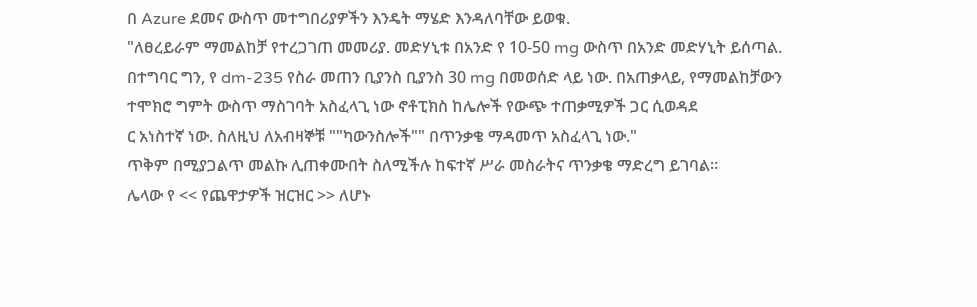በ Azure ደመና ውስጥ መተግበሪያዎችን እንዴት ማሄድ እንዳለባቸው ይወቁ.
"ለፀረይራም ማመልከቻ የተረጋገጠ መመሪያ. መድሃኒቱ በአንድ የ 10-50 mg ውስጥ በአንድ መድሃኒት ይሰጣል. በተግባር ግን, የ dm-235 የስራ መጠን ቢያንስ ቢያንስ 30 mg በመወሰድ ላይ ነው. በአጠቃላይ, የማመልከቻውን ተሞክሮ ግምት ውስጥ ማስገባት አስፈላጊ ነው ኖቶፒክስ ከሌሎች የውጭ ተጠቃሚዎች ጋር ሲወዳደ
ር አነስተኛ ነው. ስለዚህ ለአብዛኞቹ ""ካውንስሎች"" በጥንቃቄ ማዳመጥ አስፈላጊ ነው."
ጥቅም በሚያጋልጥ መልኩ ሊጠቀሙበት ስለሚችሉ ከፍተኛ ሥራ መስራትና ጥንቃቄ ማድረግ ይገባል።
ሌላው የ << የጨዋታዎች ዝርዝር >> ለሆኑ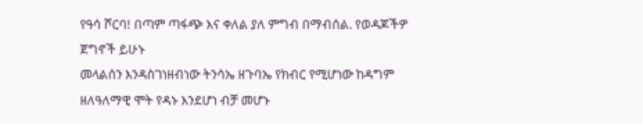የዓሳ ሾርባ! በጣም ጣፋጭ እና ቀለል ያለ ምግብ በማብሰል. የወዳጆችዎ ጀግኖች ይሁኑ
መላልሰን እንዳስገነዘብነው ትንሳኤ ዘጉባኤ የክብር የሚሆነው ከዳግም ዘለዓለማዊ ሞት የዳኑ እንደሆነ ብቻ መሆኑ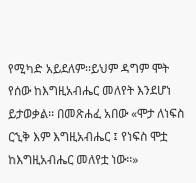የሚካድ አይደለም፡፡ይህም ዳግም ሞት የሰው ከእግዚአብሔር መለየት እንደሆነ ይታወቃል፡፡ በመጽሐፈ አበው «ሞታ ለነፍስ ርኂቅ እም እግዚአብሔር ፤ የነፍስ ሞቷ ከእግዚአብሔር መለየቷ ነው፡፡»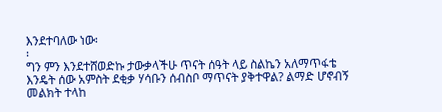እንደተባለው ነው፡
፡
ግን ምን እንደተሸወድኩ ታውቃላችሁ ጥናት ሰዓት ላይ ስልኬን አለማጥፋቴ እንዴት ሰው አምስት ደቂቃ ሃሳቡን ሰብስቦ ማጥናት ያቅተዋል? ልማድ ሆኖብኝ መልክት ተላከ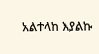አልተላከ እያልኩ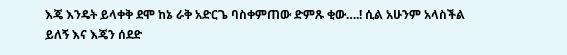እጄ እንዴት ይላቀቅ ደሞ ከኔ ራቅ አድርጌ ባስቀምጠው ድምጹ ቂው….! ሲል አሁንም አላስችል ይለኝ እና እጄን ሰደድ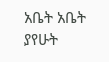አቤት አቤት ያየሁት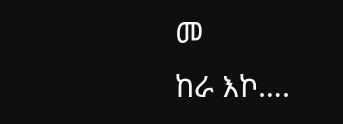መ
ከራ እኮ….